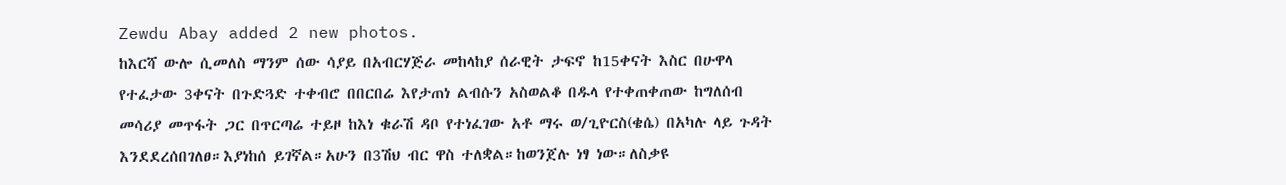Zewdu Abay added 2 new photos.
ከእርሻ ውሎ ሲመለስ ማንም ሰው ሳያይ በአብርሃጅራ መከላከያ ሰራዊት ታፍኖ ከ15ቀናት እስር በሁዋላ የተፈታው 3ቀናት በጉድጓድ ተቀብሮ በበርበሬ እየታጠነ ልብሱን አስወልቆ በዱላ የተቀጠቀጠው ከግለሰብ መሳሪያ መጥፋት ጋር በጥርጣሬ ተይዞ ከእነ ቁራሽ ዳቦ የተነፈገው አቶ ማሩ ወ/ጊዮርስ(ቄሴ) በአካሉ ላይ ጉዳት እንደደረሰበገለፀ።እያነከሰ ይገኛል።አሁን በ3ሽህ ብር ዋስ ተለቋል።ከወንጀሉ ነፃ ነው።ለስቃዩ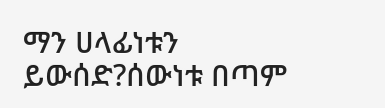ማን ሀላፊነቱን ይውሰድ?ሰውነቱ በጣም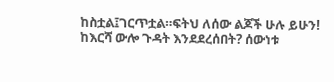ከስቷል፤ገርጥቷል።ፍትህ ለሰው ልጆች ሁሉ ይሁን!
ከእርሻ ውሎ ጉዳት እንደደረሰበት? ሰውነቱ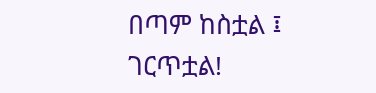በጣም ከስቷል ፤ ገርጥቷል!